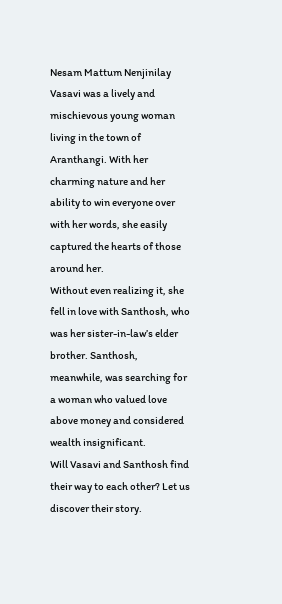Nesam Mattum Nenjinilay
Vasavi was a lively and mischievous young woman living in the town of Aranthangi. With her charming nature and her ability to win everyone over with her words, she easily captured the hearts of those around her.
Without even realizing it, she fell in love with Santhosh, who was her sister-in-law’s elder brother. Santhosh, meanwhile, was searching for a woman who valued love above money and considered wealth insignificant.
Will Vasavi and Santhosh find their way to each other? Let us discover their story.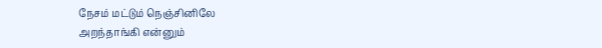நேசம் மட்டும் நெஞ்சினிலே
அறந்தாங்கி என்னும்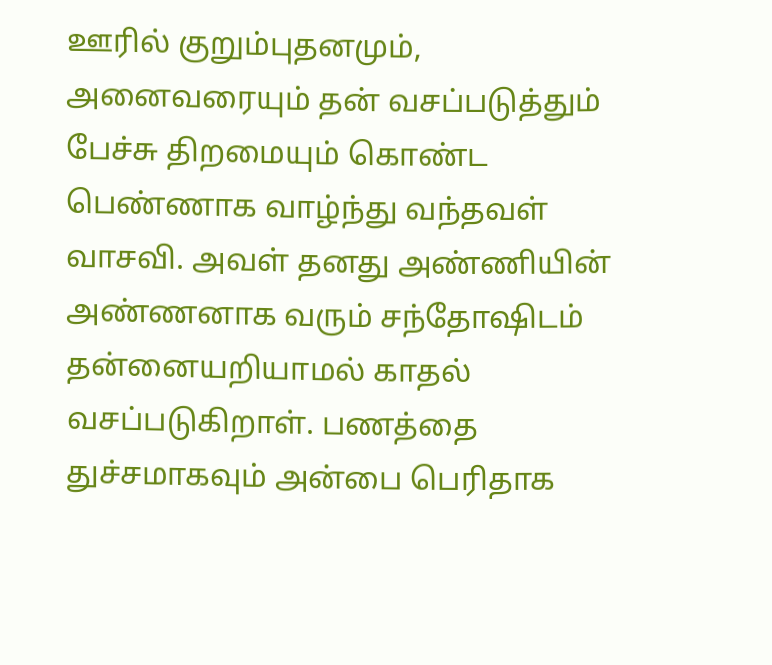ஊரில் குறும்புதனமும், அனைவரையும் தன் வசப்படுத்தும் பேச்சு திறமையும் கொண்ட பெண்ணாக வாழ்ந்து வந்தவள் வாசவி. அவள் தனது அண்ணியின் அண்ணனாக வரும் சந்தோஷிடம் தன்னையறியாமல் காதல் வசப்படுகிறாள். பணத்தை துச்சமாகவும் அன்பை பெரிதாக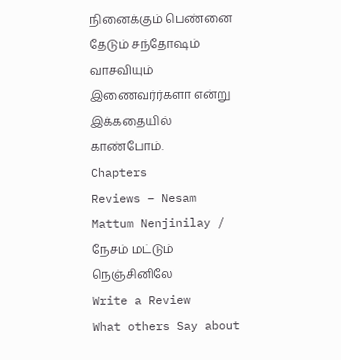நினைக்கும் பெண்னை தேடும் சந்தோஷம் வாசவியும் இணைவர்ர்களா என்று இக்கதையில் காண்போம்.
Chapters
Reviews – Nesam Mattum Nenjinilay / நேசம் மட்டும் நெஞ்சினிலே
Write a Review
What others Say about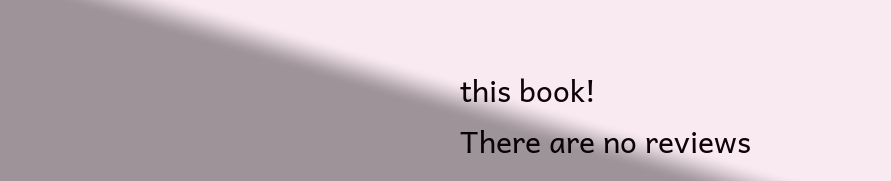this book!
There are no reviews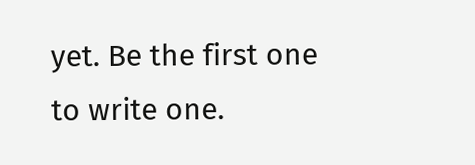yet. Be the first one to write one.